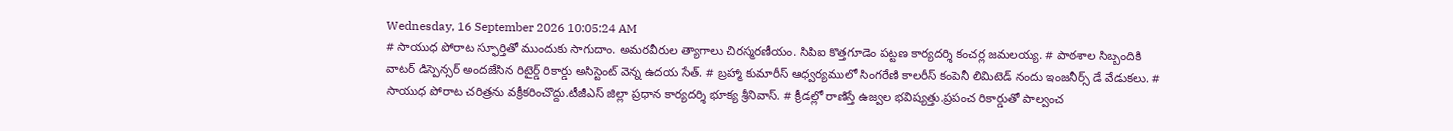Wednesday, 16 September 2026 10:05:24 AM
# సాయుధ పోరాట స్ఫూర్తితో ముందుకు సాగుదాం. అమరవీరుల త్యాగాలు చిరస్మరణీయం. సిపిఐ కొత్తగూడెం పట్టణ కార్యదర్శి కంచర్ల జమలయ్య. # పాఠశాల సిబ్బందికి వాటర్ డిస్పెన్సర్ అందజేసిన రిటైర్డ్ రికార్డు అసిస్టెంట్ వెన్న ఉదయ సేత్. # బ్రహ్మా కుమారీస్ ఆధ్వర్యములో సింగరేణి కాలరీస్ కంపెనీ లిమిటెడ్ నందు ఇంజనీర్స్ డే వేడుకలు. # సాయుధ పోరాట చరిత్రను వక్రీకరించొద్దు.టీజీఎస్ జిల్లా ప్రధాన కార్యదర్శి భూక్య శ్రీనివాస్. # క్రీడల్లో రాణిస్తే ఉజ్వల భవిష్యత్తు.ప్రపంచ రికార్డుతో పాల్వంచ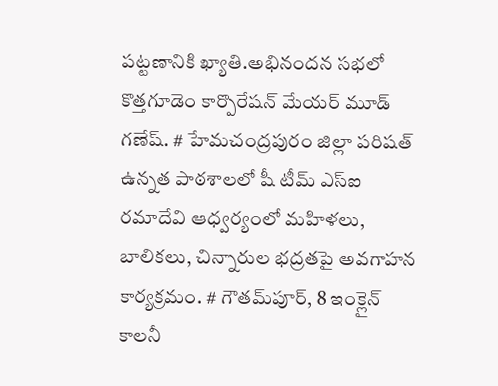పట్టణానికి ఖ్యాతి.అభినందన సభలో కొత్తగూడెం కార్పొరేషన్ మేయర్ మూడ్ గణేష్. # హేమచంద్రపురం జిల్లా పరిషత్ ఉన్నత పాఠశాలలో షీ టీమ్‌ ఎస్‌ఐ రమాదేవి ఆధ్వర్యంలో మహిళలు, బాలికలు, చిన్నారుల భద్రతపై అవగాహన కార్యక్రమం. # గౌతమ్‌పూర్, 8 ఇంక్లైన్ కాలనీ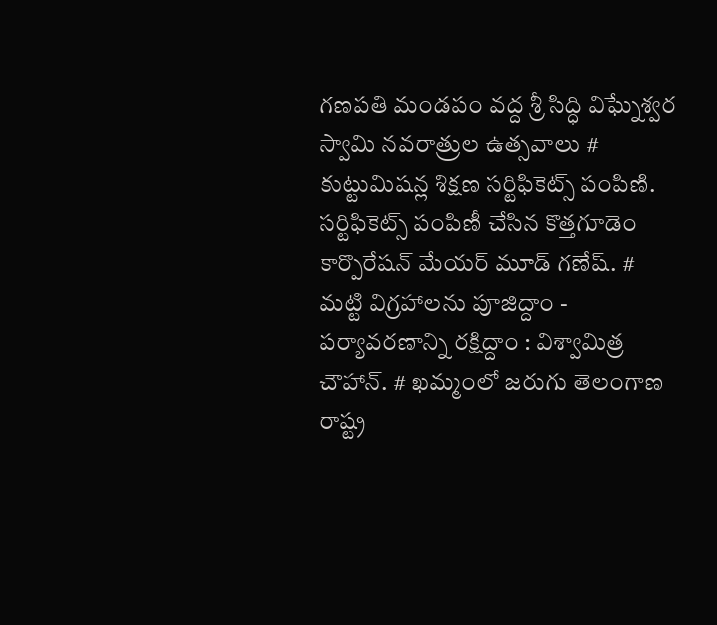గణపతి మండపం వద్ద శ్రీ సిద్ధి విఘ్నేశ్వర స్వామి నవరాత్రుల ఉత్సవాలు # కుట్టుమిషన్ల శిక్షణ సర్టిఫికెట్స్ పంపిణి. సర్టిఫికెట్స్ పంపిణీ చేసిన కొత్తగూడెం కార్పొరేషన్ మేయర్ మూడ్ గణేష్. # మట్టి విగ్రహాలను పూజిద్దాం - పర్యావరణాన్ని రక్షిద్దాం : విశ్వామిత్ర చౌహాన్. # ఖమ్మంలో జరుగు తెలంగాణ రాష్ట్ర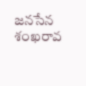జనసేన శంఖరావ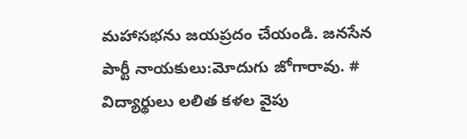మహాసభను జయప్రదం చేయండి. జనసేన పార్టీ నాయకులు:మోదుగు జోగారావు. # విద్యార్థులు లలిత కళల వైపు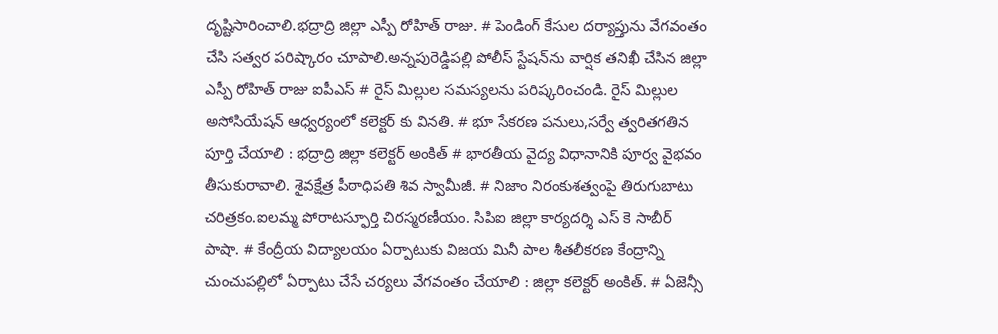దృష్టిసారించాలి.భద్రాద్రి జిల్లా ఎస్పీ రోహిత్ రాజు. # పెండింగ్ కేసుల దర్యాప్తును వేగవంతం చేసి సత్వర పరిష్కారం చూపాలి.అన్నపురెడ్డిపల్లి పోలీస్ స్టేషన్‌ను వార్షిక తనిఖీ చేసిన జిల్లా ఎస్పీ రోహిత్ రాజు ఐపీఎస్ # రైస్ మిల్లుల సమస్యలను పరిష్కరించండి. రైస్ మిల్లుల అసోసియేషన్ ఆధ్వర్యంలో కలెక్టర్ కు వినతి. # భూ సేకరణ పనులు,సర్వే త్వరితగతిన పూర్తి చేయాలి : భద్రాద్రి జిల్లా కలెక్టర్ అంకిత్ # భారతీయ వైద్య విధానానికి పూర్వ వైభవం తీసుకురావాలి. శైవక్షేత్ర పీఠాధిపతి శివ స్వామీజీ. # నిజాం నిరంకుశత్వంపై తిరుగుబాటు చరిత్రకం.ఐలమ్మ పోరాటస్ఫూర్తి చిరస్మరణీయం. సిపిఐ జిల్లా కార్యదర్శి ఎస్ కె సాబీర్ పాషా. # కేంద్రీయ విద్యాలయం ఏర్పాటుకు విజయ మినీ పాల శీతలీకరణ కేంద్రాన్ని చుంచుపల్లిలో ఏర్పాటు చేసే చర్యలు వేగవంతం చేయాలి : జిల్లా కలెక్టర్ అంకిత్. # ఏజెన్సీ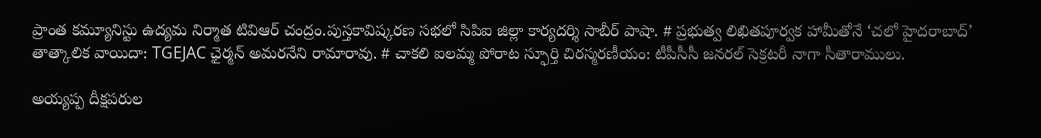ప్రాంత కమ్యూనిస్టు ఉద్యమ నిర్మాత టివిఆర్ చంద్రం.పుస్తకావిష్కరణ సభలో సిపిఐ జిల్లా కార్యదర్శి సాబీర్ పాషా. # ప్రభుత్వ లిఖితపూర్వక హామీతోనే ‘చలో హైదరాబాద్’ తాత్కాలిక వాయిదా: TGEJAC ఛైర్మన్ అమరనేని రామారావు. # చాకలి ఐలమ్మ పోరాట స్ఫూర్తి చిరస్మరణీయం: టీపీసీసీ జనరల్ సెక్రటరీ నాగా సీతారాములు.

అయ్యప్ప దీక్షపరుల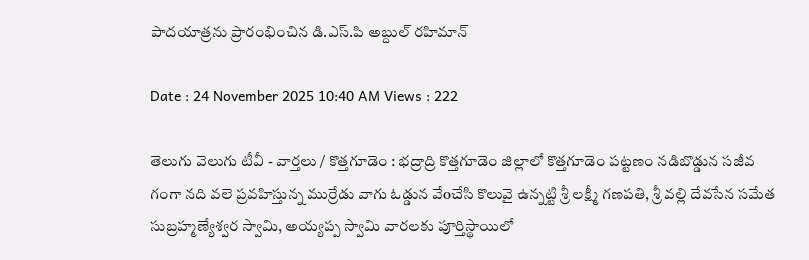పాదయాత్రను ప్రారంభించిన డి.ఎస్.పి అబ్దుల్ రహిమాన్

Date : 24 November 2025 10:40 AM Views : 222

తెలుగు వెలుగు టీవీ - వార్తలు / కొత్తగూడెం : భద్రాద్రి కొత్తగూడెం జిల్లాలో కొత్తగూడెం పట్టణం నడిబొడ్డున సజీవ గంగా నది వలె ప్రవహిస్తున్న ముర్రేడు వాగు ఓడ్డున వేoచేసి కొలువై ఉన్నట్టి శ్రీ లక్ష్మీ గణపతి, శ్రీ వల్లి దేవసేన సమేత సుబ్రహ్మణ్యేశ్వర స్వామి, అయ్యప్ప స్వామి వారలకు పూర్తిస్థాయిలో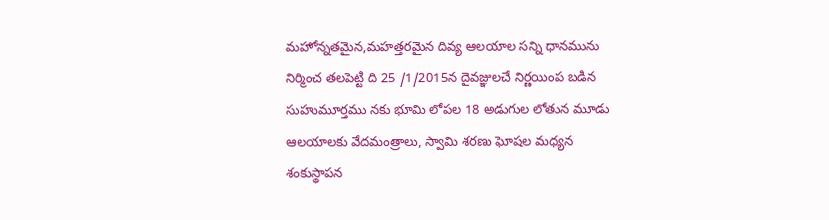మహోన్నతమైన,మహత్తరమైన దివ్య ఆలయాల సన్ని ధానమును నిర్మించ తలపెట్టి ది 25 /1/2015న దైవజ్ఞులచే నిర్ణయింప బడిన సుహుమూర్తము నకు భూమి లోపల 18 అడుగుల లోతున మూడు ఆలయాలకు వేదమంత్రాలు, స్వామి శరణు ఘోషల మధ్యన శంకుస్థాపన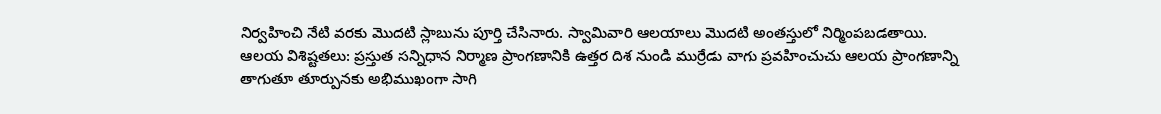నిర్వహించి నేటి వరకు మొదటి స్లాబును పూర్తి చేసినారు. స్వామివారి ఆలయాలు మొదటి అంతస్తులో నిర్మింపబడతాయి. ఆలయ విశిష్టతలు: ప్రస్తుత సన్నిధాన నిర్మాణ ప్రాంగణానికి ఉత్తర దిశ నుండి ముర్రేడు వాగు ప్రవహించుచు ఆలయ ప్రాంగణాన్ని తాగుతూ తూర్పునకు అభిముఖంగా సాగి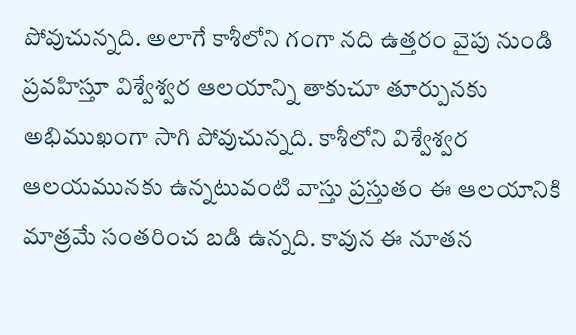పోవుచున్నది. అలాగే కాశీలోని గంగా నది ఉత్తరం వైపు నుండి ప్రవహిస్తూ విశ్వేశ్వర ఆలయాన్ని తాకుచూ తూర్పునకు అభిముఖంగా సాగి పోవుచున్నది. కాశీలోని విశ్వేశ్వర ఆలయమునకు ఉన్నటువంటి వాస్తు ప్రస్తుతం ఈ ఆలయానికి మాత్రమే సంతరించ బడి ఉన్నది. కావున ఈ నూతన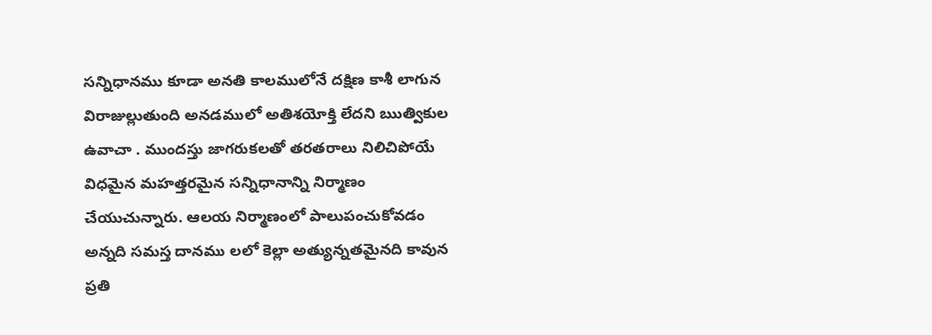సన్నిధానము కూడా అనతి కాలములోనే దక్షిణ కాశీ లాగున విరాజుల్లుతుంది అనడములో అతిశయోక్తి లేదని ఋత్వికుల ఉవాచా . ముందస్తు జాగరుకలతో తరతరాలు నిలిచిపోయే విధమైన మహత్తరమైన సన్నిధానాన్ని నిర్మాణం చేయుచున్నారు. ఆలయ నిర్మాణంలో పాలుపంచుకోవడం అన్నది సమస్త దానము లలో కెల్లా అత్యున్నతమైనది కావున ప్రతి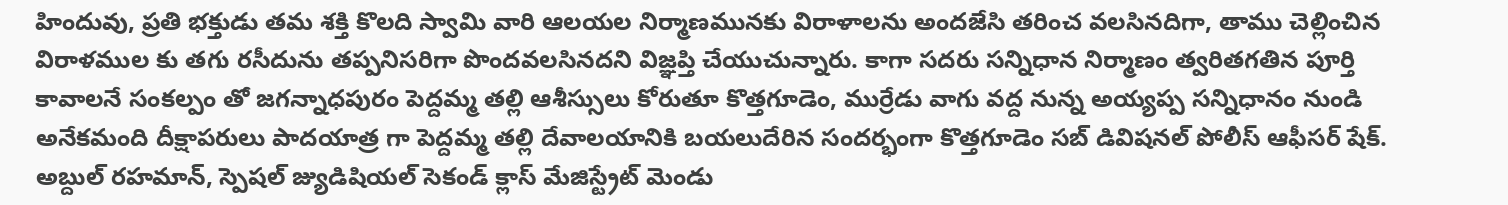హిందువు, ప్రతి భక్తుడు తమ శక్తి కొలది స్వామి వారి ఆలయల నిర్మాణమునకు విరాళాలను అందజేసి తరించ వలసినదిగా, తాము చెల్లించిన విరాళముల కు తగు రసీదును తప్పనిసరిగా పొందవలసినదని విజ్ఞప్తి చేయుచున్నారు. కాగా సదరు సన్నిధాన నిర్మాణం త్వరితగతిన పూర్తి కావాలనే సంకల్పం తో జగన్నాధపురం పెద్దమ్మ తల్లి ఆశీస్సులు కోరుతూ కొత్తగూడెం, ముర్రేడు వాగు వద్ద నున్న అయ్యప్ప సన్నిధానం నుండి అనేకమంది దీక్షాపరులు పాదయాత్ర గా పెద్దమ్మ తల్లి దేవాలయానికి బయలుదేరిన సందర్భంగా కొత్తగూడెం సబ్ డివిషనల్ పోలీస్ ఆఫీసర్ షేక్. అబ్దుల్ రహమాన్, స్పెషల్ జ్యుడిషియల్ సెకండ్ క్లాస్ మేజిస్ట్రేట్ మెండు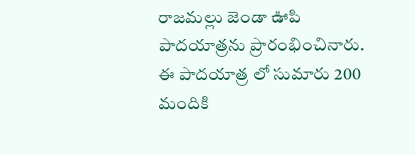రాజమల్లు జెండా ఊపి పాదయాత్రను ప్రారంభించినారు. ఈ పాదయాత్ర లో సుమారు 200 మందికి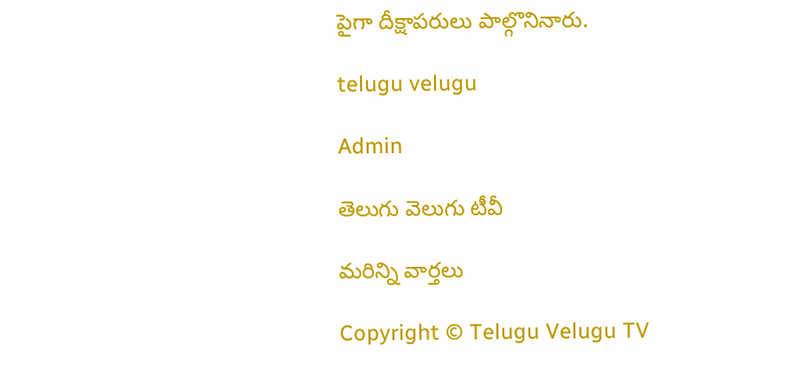పైగా దీక్షాపరులు పాల్గొనినారు.

telugu velugu

Admin

తెలుగు వెలుగు టీవీ

మరిన్ని వార్తలు

Copyright © Telugu Velugu TV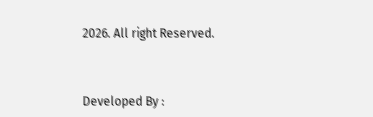2026. All right Reserved.



Developed By :